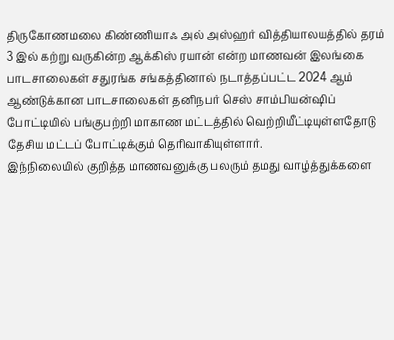திருகோணமலை கிண்ணியாஃ அல் அஸ்ஹர் வித்தியாலயத்தில் தரம் 3 இல் கற்று வருகின்ற ஆக்கிஸ் ரயான் என்ற மாணவன் இலங்கை பாடசாலைகள் சதுரங்க சங்கத்தினால் நடாத்தப்பட்ட 2024 ஆம் ஆண்டுக்கான பாடசாலைகள் தனிநபர் செஸ் சாம்பியன்ஷிப் போட்டியில் பங்குபற்றி மாகாண மட்டத்தில் வெற்றியீட்டியுள்ளதோடு தேசிய மட்டப் போட்டிக்கும் தெரிவாகியுள்ளார்.
இந்நிலையில் குறித்த மாணவனுக்கு பலரும் தமது வாழ்த்துக்களை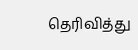தெரிவித்து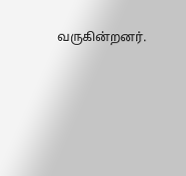வருகின்றனர்.